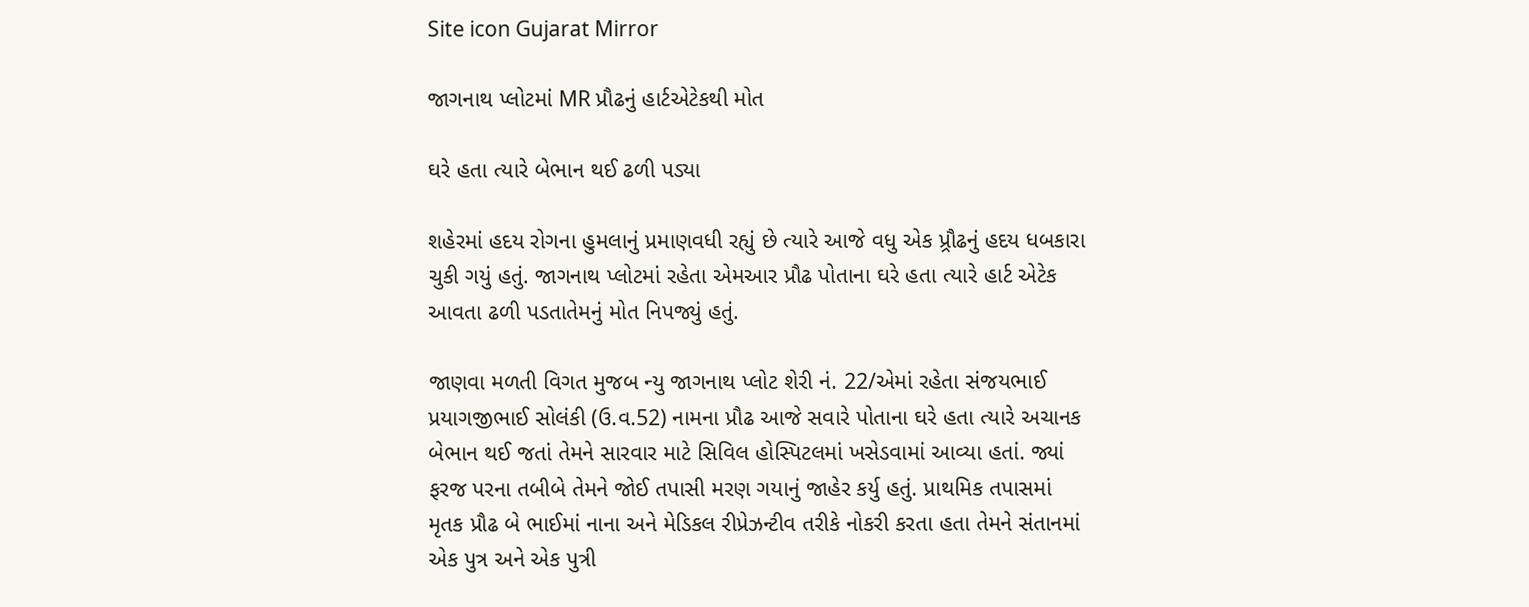Site icon Gujarat Mirror

જાગનાથ પ્લોટમાં MR પ્રૌઢનું હાર્ટએટેકથી મોત

ઘરે હતા ત્યારે બેભાન થઈ ઢળી પડ્યા

શહેરમાં હદય રોગના હુમલાનું પ્રમાણવધી રહ્યું છે ત્યારે આજે વધુ એક પ્ર્રૌઢનું હદય ધબકારા ચુકી ગયું હતું. જાગનાથ પ્લોટમાં રહેતા એમઆર પ્રૌઢ પોતાના ઘરે હતા ત્યારે હાર્ટ એટેક આવતા ઢળી પડતાતેમનું મોત નિપજ્યું હતું.

જાણવા મળતી વિગત મુજબ ન્યુ જાગનાથ પ્લોટ શેરી નં. 22/એમાં રહેતા સંજયભાઈ પ્રયાગજીભાઈ સોલંકી (ઉ.વ.52) નામના પ્રૌઢ આજે સવારે પોતાના ઘરે હતા ત્યારે અચાનક બેભાન થઈ જતાં તેમને સારવાર માટે સિવિલ હોસ્પિટલમાં ખસેડવામાં આવ્યા હતાં. જ્યાં ફરજ પરના તબીબે તેમને જોઈ તપાસી મરણ ગયાનું જાહેર કર્યુ હતું. પ્રાથમિક તપાસમાં મૃતક પ્રૌઢ બે ભાઈમાં નાના અને મેડિકલ રીપ્રેઝન્ટીવ તરીકે નોકરી કરતા હતા તેમને સંતાનમાં એક પુત્ર અને એક પુત્રી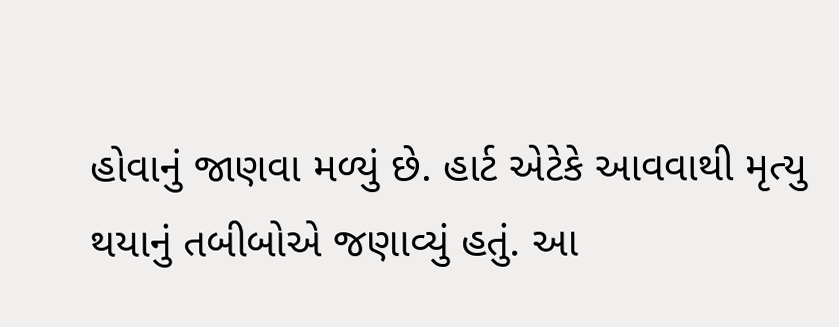હોવાનું જાણવા મળ્યું છે. હાર્ટ એટેકે આવવાથી મૃત્યુ થયાનું તબીબોએ જણાવ્યું હતું. આ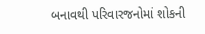બનાવથી પરિવારજનોમાં શોકની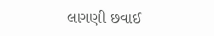લાગણી છવાઈ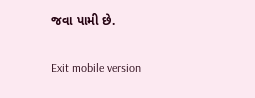જવા પામી છે.

Exit mobile version